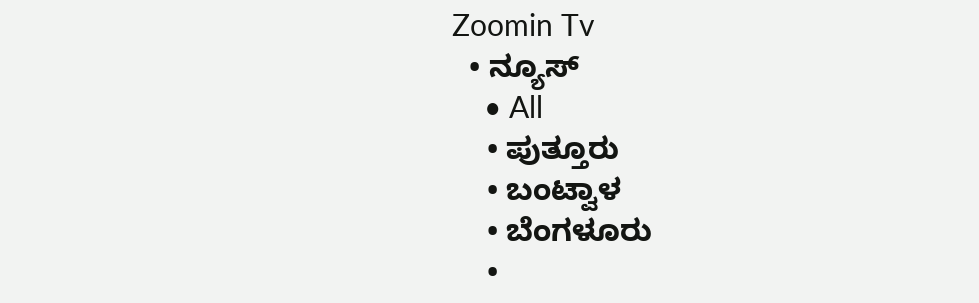Zoomin Tv
  • ನ್ಯೂಸ್
    • All
    • ಪುತ್ತೂರು
    • ಬಂಟ್ವಾಳ
    • ಬೆಂಗಳೂರು
    •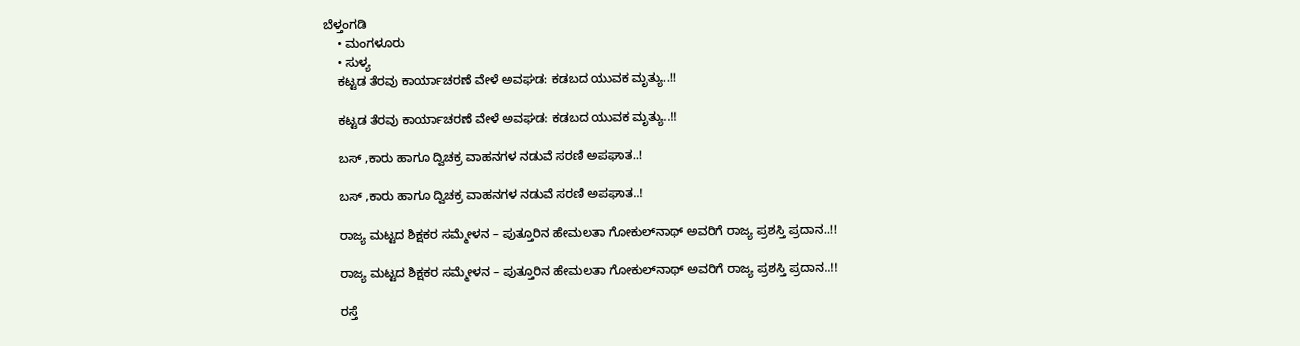ಬೆಳ್ತಂಗಡಿ
    • ಮಂಗಳೂರು
    • ಸುಳ್ಯ
    ಕಟ್ಟಡ ತೆರವು ಕಾರ್ಯಾಚರಣೆ ವೇಳೆ ಅವಘಡ: ಕಡಬದ ಯುವಕ ಮೃತ್ಯು..!!

    ಕಟ್ಟಡ ತೆರವು ಕಾರ್ಯಾಚರಣೆ ವೇಳೆ ಅವಘಡ: ಕಡಬದ ಯುವಕ ಮೃತ್ಯು..!!

    ಬಸ್ ,ಕಾರು ಹಾಗೂ ದ್ವಿಚಕ್ರ ವಾಹನಗಳ ನಡುವೆ ಸರಣಿ ಅಪಘಾತ..!

    ಬಸ್ ,ಕಾರು ಹಾಗೂ ದ್ವಿಚಕ್ರ ವಾಹನಗಳ ನಡುವೆ ಸರಣಿ ಅಪಘಾತ..!

    ರಾಜ್ಯ ಮಟ್ಟದ ಶಿಕ್ಷಕರ ಸಮ್ಮೇಳನ – ಪುತ್ತೂರಿನ ಹೇಮಲತಾ ಗೋಕುಲ್‌ನಾಥ್‌ ಅವರಿಗೆ ರಾಜ್ಯ ಪ್ರಶಸ್ತಿ ಪ್ರದಾನ..!!

    ರಾಜ್ಯ ಮಟ್ಟದ ಶಿಕ್ಷಕರ ಸಮ್ಮೇಳನ – ಪುತ್ತೂರಿನ ಹೇಮಲತಾ ಗೋಕುಲ್‌ನಾಥ್‌ ಅವರಿಗೆ ರಾಜ್ಯ ಪ್ರಶಸ್ತಿ ಪ್ರದಾನ..!!

    ರಸ್ತೆ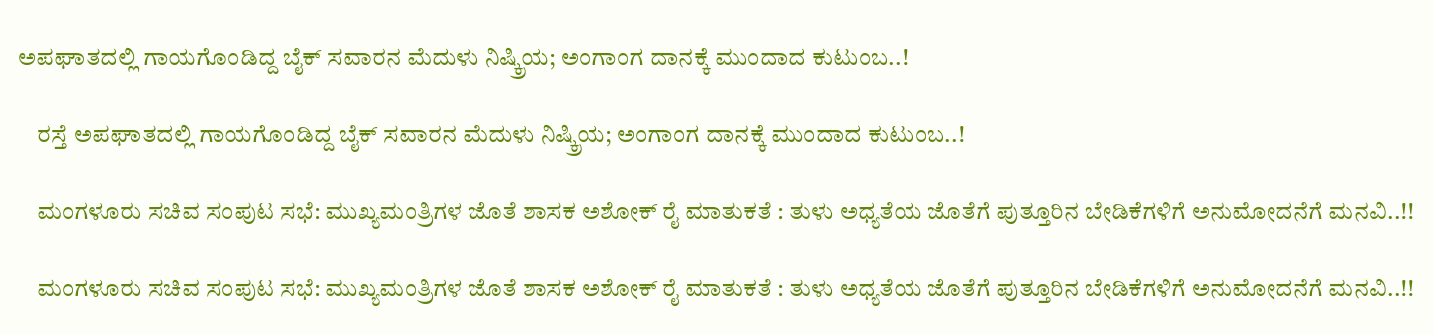ಅಪಘಾತದಲ್ಲಿ ಗಾಯಗೊಂಡಿದ್ದ ಬೈಕ್‌ ಸವಾರನ ಮೆದುಳು ನಿಷ್ಕ್ರಿಯ; ಅಂಗಾಂಗ ದಾನಕ್ಕೆ ಮುಂದಾದ ಕುಟುಂಬ..!

    ರಸ್ತೆ ಅಪಘಾತದಲ್ಲಿ ಗಾಯಗೊಂಡಿದ್ದ ಬೈಕ್‌ ಸವಾರನ ಮೆದುಳು ನಿಷ್ಕ್ರಿಯ; ಅಂಗಾಂಗ ದಾನಕ್ಕೆ ಮುಂದಾದ ಕುಟುಂಬ..!

    ಮಂಗಳೂರು ಸಚಿವ ಸಂಪುಟ ಸಭೆ: ಮುಖ್ಯಮಂತ್ರಿಗಳ ಜೊತೆ ಶಾಸಕ ಅಶೋಕ್ ರೈ ಮಾತುಕತೆ : ತುಳು ಅಧ್ಯತೆಯ ಜೊತೆಗೆ ಪುತ್ತೂರಿನ ಬೇಡಿಕೆಗಳಿಗೆ ಅನುಮೋದನೆಗೆ ಮನವಿ..!!

    ಮಂಗಳೂರು ಸಚಿವ ಸಂಪುಟ ಸಭೆ: ಮುಖ್ಯಮಂತ್ರಿಗಳ ಜೊತೆ ಶಾಸಕ ಅಶೋಕ್ ರೈ ಮಾತುಕತೆ : ತುಳು ಅಧ್ಯತೆಯ ಜೊತೆಗೆ ಪುತ್ತೂರಿನ ಬೇಡಿಕೆಗಳಿಗೆ ಅನುಮೋದನೆಗೆ ಮನವಿ..!!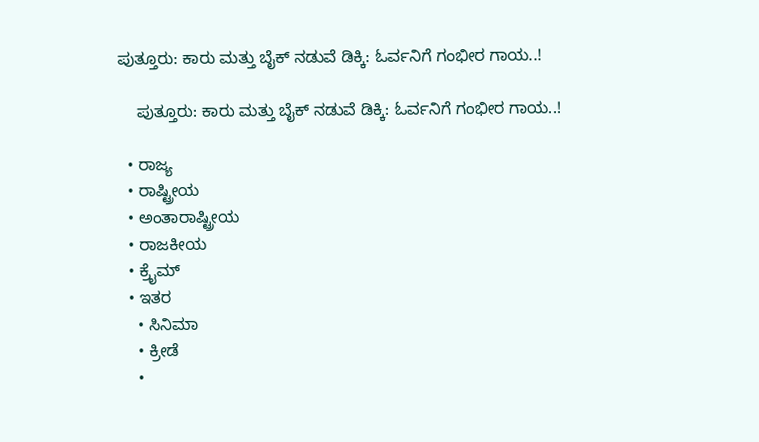ಪುತ್ತೂರು: ಕಾರು ಮತ್ತು ಬೈಕ್ ನಡುವೆ ಡಿಕ್ಕಿ: ಓರ್ವನಿಗೆ ಗಂಭೀರ ಗಾಯ..!

    ಪುತ್ತೂರು: ಕಾರು ಮತ್ತು ಬೈಕ್ ನಡುವೆ ಡಿಕ್ಕಿ: ಓರ್ವನಿಗೆ ಗಂಭೀರ ಗಾಯ..!

  • ರಾಜ್ಯ
  • ರಾಷ್ಟ್ರೀಯ
  • ಅಂತಾರಾಷ್ಟ್ರೀಯ
  • ರಾಜಕೀಯ
  • ಕ್ರೈಮ್
  • ಇತರ
    • ಸಿನಿಮಾ
    • ಕ್ರೀಡೆ
    •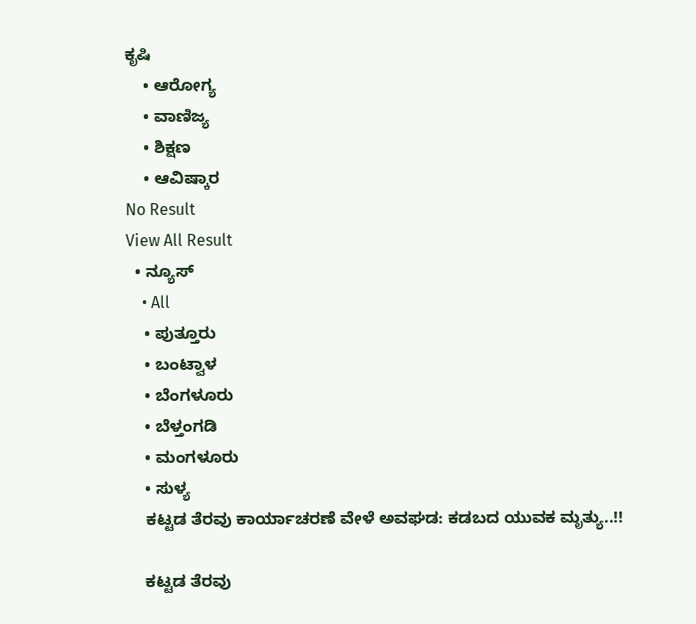ಕೃಷಿ
    • ಆರೋಗ್ಯ
    • ವಾಣಿಜ್ಯ
    • ಶಿಕ್ಷಣ
    • ಆವಿಷ್ಕಾರ
No Result
View All Result
  • ನ್ಯೂಸ್
    • All
    • ಪುತ್ತೂರು
    • ಬಂಟ್ವಾಳ
    • ಬೆಂಗಳೂರು
    • ಬೆಳ್ತಂಗಡಿ
    • ಮಂಗಳೂರು
    • ಸುಳ್ಯ
    ಕಟ್ಟಡ ತೆರವು ಕಾರ್ಯಾಚರಣೆ ವೇಳೆ ಅವಘಡ: ಕಡಬದ ಯುವಕ ಮೃತ್ಯು..!!

    ಕಟ್ಟಡ ತೆರವು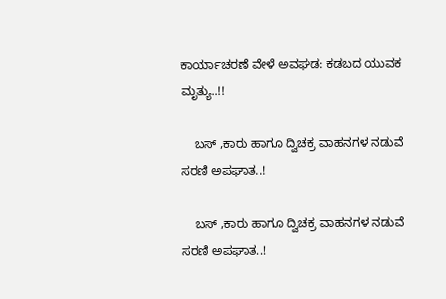ಕಾರ್ಯಾಚರಣೆ ವೇಳೆ ಅವಘಡ: ಕಡಬದ ಯುವಕ ಮೃತ್ಯು..!!

    ಬಸ್ ,ಕಾರು ಹಾಗೂ ದ್ವಿಚಕ್ರ ವಾಹನಗಳ ನಡುವೆ ಸರಣಿ ಅಪಘಾತ..!

    ಬಸ್ ,ಕಾರು ಹಾಗೂ ದ್ವಿಚಕ್ರ ವಾಹನಗಳ ನಡುವೆ ಸರಣಿ ಅಪಘಾತ..!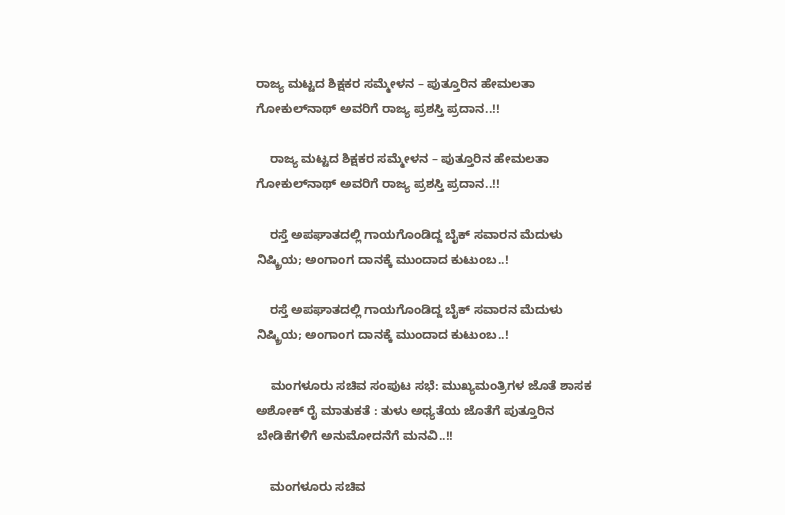ರಾಜ್ಯ ಮಟ್ಟದ ಶಿಕ್ಷಕರ ಸಮ್ಮೇಳನ – ಪುತ್ತೂರಿನ ಹೇಮಲತಾ ಗೋಕುಲ್‌ನಾಥ್‌ ಅವರಿಗೆ ರಾಜ್ಯ ಪ್ರಶಸ್ತಿ ಪ್ರದಾನ..!!

    ರಾಜ್ಯ ಮಟ್ಟದ ಶಿಕ್ಷಕರ ಸಮ್ಮೇಳನ – ಪುತ್ತೂರಿನ ಹೇಮಲತಾ ಗೋಕುಲ್‌ನಾಥ್‌ ಅವರಿಗೆ ರಾಜ್ಯ ಪ್ರಶಸ್ತಿ ಪ್ರದಾನ..!!

    ರಸ್ತೆ ಅಪಘಾತದಲ್ಲಿ ಗಾಯಗೊಂಡಿದ್ದ ಬೈಕ್‌ ಸವಾರನ ಮೆದುಳು ನಿಷ್ಕ್ರಿಯ; ಅಂಗಾಂಗ ದಾನಕ್ಕೆ ಮುಂದಾದ ಕುಟುಂಬ..!

    ರಸ್ತೆ ಅಪಘಾತದಲ್ಲಿ ಗಾಯಗೊಂಡಿದ್ದ ಬೈಕ್‌ ಸವಾರನ ಮೆದುಳು ನಿಷ್ಕ್ರಿಯ; ಅಂಗಾಂಗ ದಾನಕ್ಕೆ ಮುಂದಾದ ಕುಟುಂಬ..!

    ಮಂಗಳೂರು ಸಚಿವ ಸಂಪುಟ ಸಭೆ: ಮುಖ್ಯಮಂತ್ರಿಗಳ ಜೊತೆ ಶಾಸಕ ಅಶೋಕ್ ರೈ ಮಾತುಕತೆ : ತುಳು ಅಧ್ಯತೆಯ ಜೊತೆಗೆ ಪುತ್ತೂರಿನ ಬೇಡಿಕೆಗಳಿಗೆ ಅನುಮೋದನೆಗೆ ಮನವಿ..!!

    ಮಂಗಳೂರು ಸಚಿವ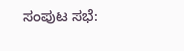ಸಂಪುಟ ಸಭೆ: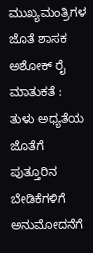ಮುಖ್ಯಮಂತ್ರಿಗಳ ಜೊತೆ ಶಾಸಕ ಅಶೋಕ್ ರೈ ಮಾತುಕತೆ : ತುಳು ಅಧ್ಯತೆಯ ಜೊತೆಗೆ ಪುತ್ತೂರಿನ ಬೇಡಿಕೆಗಳಿಗೆ ಅನುಮೋದನೆಗೆ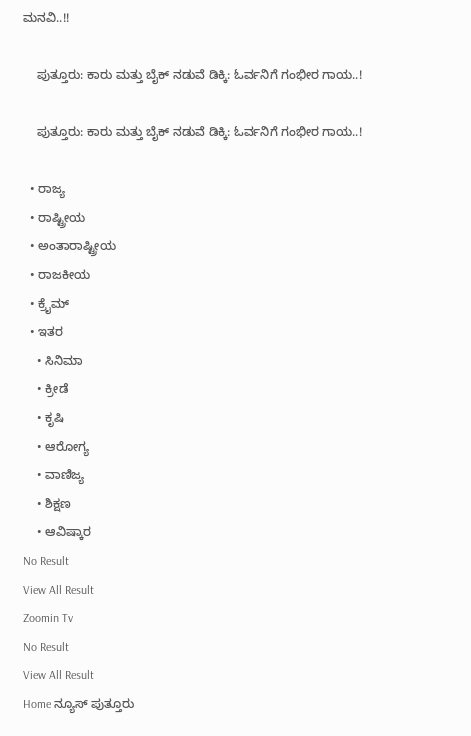ಮನವಿ..!!

    ಪುತ್ತೂರು: ಕಾರು ಮತ್ತು ಬೈಕ್ ನಡುವೆ ಡಿಕ್ಕಿ: ಓರ್ವನಿಗೆ ಗಂಭೀರ ಗಾಯ..!

    ಪುತ್ತೂರು: ಕಾರು ಮತ್ತು ಬೈಕ್ ನಡುವೆ ಡಿಕ್ಕಿ: ಓರ್ವನಿಗೆ ಗಂಭೀರ ಗಾಯ..!

  • ರಾಜ್ಯ
  • ರಾಷ್ಟ್ರೀಯ
  • ಅಂತಾರಾಷ್ಟ್ರೀಯ
  • ರಾಜಕೀಯ
  • ಕ್ರೈಮ್
  • ಇತರ
    • ಸಿನಿಮಾ
    • ಕ್ರೀಡೆ
    • ಕೃಷಿ
    • ಆರೋಗ್ಯ
    • ವಾಣಿಜ್ಯ
    • ಶಿಕ್ಷಣ
    • ಆವಿಷ್ಕಾರ
No Result
View All Result
Zoomin Tv
No Result
View All Result
Home ನ್ಯೂಸ್ ಪುತ್ತೂರು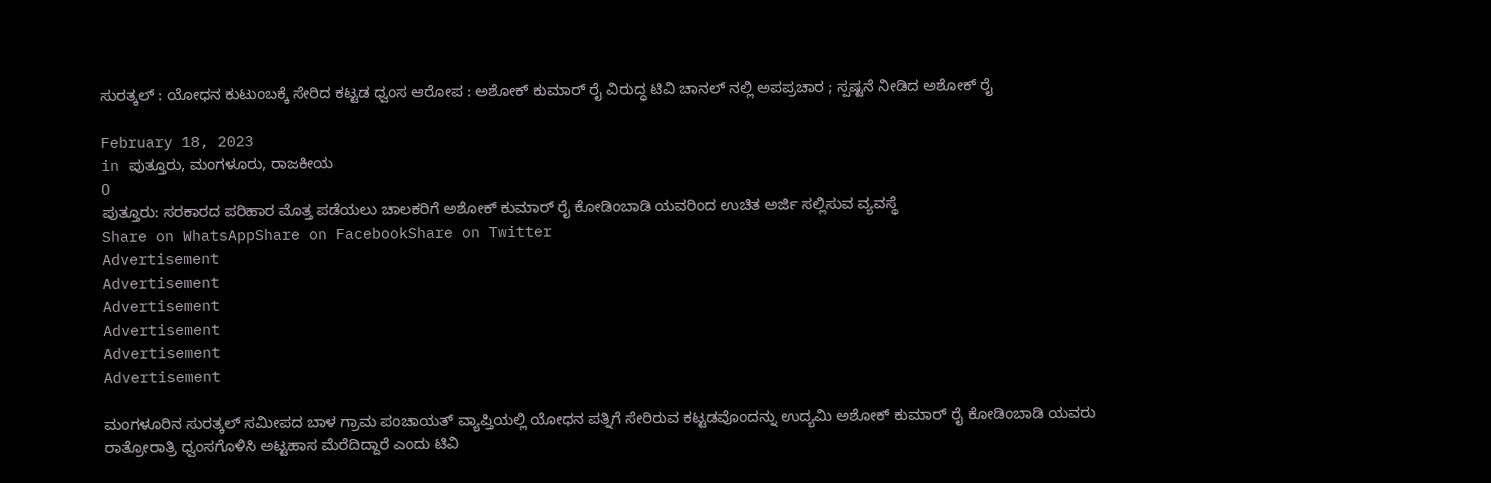ಸುರತ್ಕಲ್ : ಯೋಧನ ಕುಟುಂಬಕ್ಕೆ ಸೇರಿದ ಕಟ್ಟಡ ಧ್ವಂಸ ಆರೋಪ : ಅಶೋಕ್ ಕುಮಾರ್ ರೈ ವಿರುದ್ಧ ಟಿವಿ ಚಾನಲ್ ನಲ್ಲಿ ಅಪಪ್ರಚಾರ ; ಸ್ಪಷ್ಟನೆ ನೀಡಿದ ಅಶೋಕ್ ರೈ

February 18, 2023
in ಪುತ್ತೂರು, ಮಂಗಳೂರು, ರಾಜಕೀಯ
0
ಪುತ್ತೂರು: ಸರಕಾರದ ಪರಿಹಾರ ಮೊತ್ತ ಪಡೆಯಲು ಚಾಲಕರಿಗೆ ಅಶೋಕ್ ಕುಮಾರ್ ರೈ ಕೋಡಿಂಬಾಡಿ ಯವರಿಂದ ಉಚಿತ ಅರ್ಜಿ ಸಲ್ಲಿಸುವ ವ್ಯವಸ್ಥೆ
Share on WhatsAppShare on FacebookShare on Twitter
Advertisement
Advertisement
Advertisement
Advertisement
Advertisement
Advertisement

ಮಂಗಳೂರಿನ ಸುರತ್ಕಲ್ ಸಮೀಪದ ಬಾಳ ಗ್ರಾಮ ಪಂಚಾಯತ್ ವ್ಯಾಪ್ತಿಯಲ್ಲಿ ಯೋಧನ ಪತ್ನಿಗೆ ಸೇರಿರುವ ಕಟ್ಟಡವೊಂದನ್ನು ಉದ್ಯಮಿ ಅಶೋಕ್ ಕುಮಾರ್ ರೈ ಕೋಡಿಂಬಾಡಿ ಯವರು
ರಾತ್ರೋರಾತ್ರಿ ಧ್ವಂಸಗೊಳಿಸಿ ಅಟ್ಟಹಾಸ ಮೆರೆದಿದ್ದಾರೆ ಎಂದು ಟಿವಿ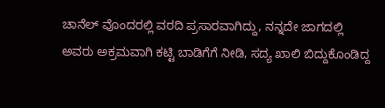ಚಾನೆಲ್‌ ವೊಂದರಲ್ಲಿ ವರದಿ ಪ್ರಸಾರವಾಗಿದ್ದು, ನನ್ನದೇ ಜಾಗದಲ್ಲಿ ಅವರು ಅಕ್ರಮವಾಗಿ ಕಟ್ಟಿ ಬಾಡಿಗೆಗೆ ನೀಡಿ, ಸದ್ಯ ಖಾಲಿ ಬಿದ್ದುಕೊಂಡಿದ್ದ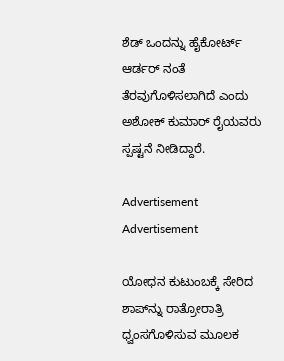ಶೆಡ್ ಒಂದನ್ನು ಹೈಕೋರ್ಟ್‌ ಆರ್ಡರ್ ನಂತೆ ತೆರವುಗೊಳಿಸಲಾಗಿದೆ ಎಂದು ಅಶೋಕ್ ಕುಮಾರ್ ರೈಯವರು ಸ್ಪಷ್ಟನೆ ನೀಡಿದ್ದಾರೆ.

Advertisement
Advertisement

ಯೋಧನ ಕುಟುಂಬಕ್ಕೆ ಸೇರಿದ ಶಾಪ್‌ನ್ನು ರಾತ್ರೋರಾತ್ರಿ ಧ್ವಂಸಗೊಳಿಸುವ ಮೂಲಕ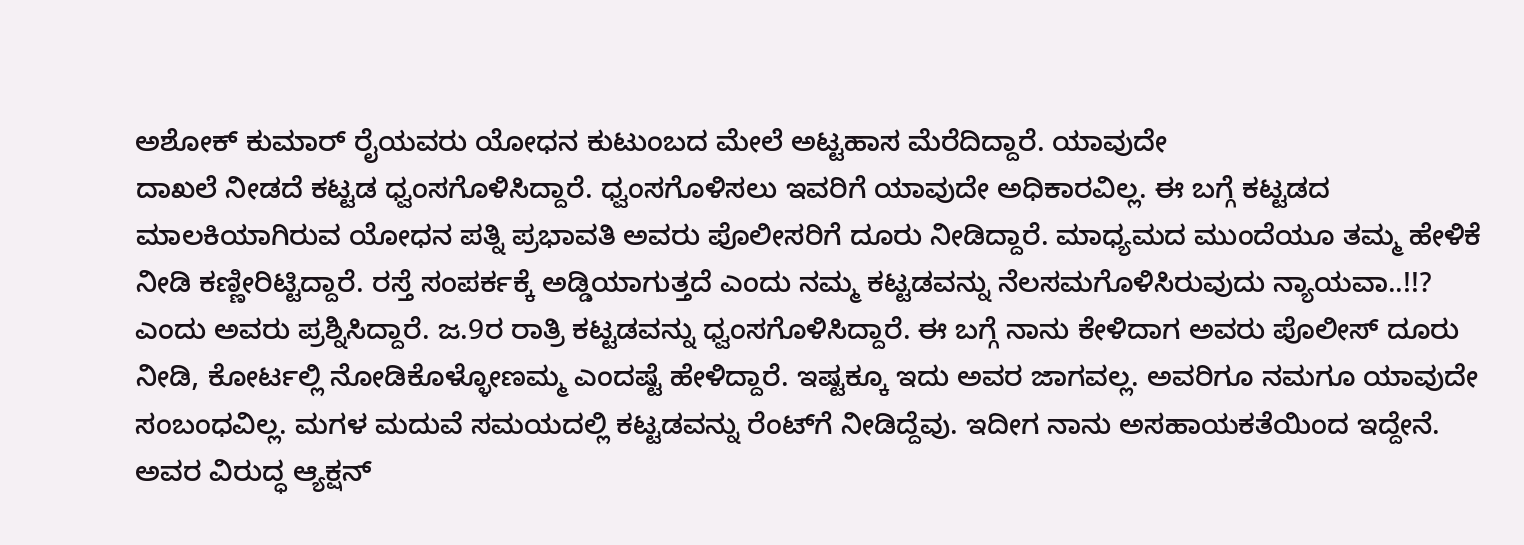ಅಶೋಕ್ ಕುಮಾರ್ ರೈಯವರು ಯೋಧನ ಕುಟುಂಬದ ಮೇಲೆ ಅಟ್ಟಹಾಸ ಮೆರೆದಿದ್ದಾರೆ. ಯಾವುದೇ
ದಾಖಲೆ ನೀಡದೆ ಕಟ್ಟಡ ಧ್ವಂಸಗೊಳಿಸಿದ್ದಾರೆ. ಧ್ವಂಸಗೊಳಿಸಲು ಇವರಿಗೆ ಯಾವುದೇ ಅಧಿಕಾರವಿಲ್ಲ. ಈ ಬಗ್ಗೆ ಕಟ್ಟಡದ ಮಾಲಕಿಯಾಗಿರುವ ಯೋಧನ ಪತ್ನಿ ಪ್ರಭಾವತಿ ಅವರು ಪೊಲೀಸರಿಗೆ ದೂರು ನೀಡಿದ್ದಾರೆ. ಮಾಧ್ಯಮದ ಮುಂದೆಯೂ ತಮ್ಮ ಹೇಳಿಕೆ ನೀಡಿ ಕಣ್ಣೀರಿಟ್ಟಿದ್ದಾರೆ. ರಸ್ತೆ ಸಂಪರ್ಕಕ್ಕೆ ಅಡ್ಡಿಯಾಗುತ್ತದೆ ಎಂದು ನಮ್ಮ ಕಟ್ಟಡವನ್ನು ನೆಲಸಮಗೊಳಿಸಿರುವುದು ನ್ಯಾಯವಾ..!!? ಎಂದು ಅವರು ಪ್ರಶ್ನಿಸಿದ್ದಾರೆ. ಜ.9ರ ರಾತ್ರಿ ಕಟ್ಟಡವನ್ನು ಧ್ವಂಸಗೊಳಿಸಿದ್ದಾರೆ. ಈ ಬಗ್ಗೆ ನಾನು ಕೇಳಿದಾಗ ಅವರು ಪೊಲೀಸ್ ದೂರು ನೀಡಿ, ಕೋರ್ಟಲ್ಲಿ ನೋಡಿಕೊಳ್ಳೋಣಮ್ಮ ಎಂದಷ್ಟೆ ಹೇಳಿದ್ದಾರೆ. ಇಷ್ಟಕ್ಕೂ ಇದು ಅವರ ಜಾಗವಲ್ಲ. ಅವರಿಗೂ ನಮಗೂ ಯಾವುದೇ ಸಂಬಂಧವಿಲ್ಲ. ಮಗಳ ಮದುವೆ ಸಮಯದಲ್ಲಿ ಕಟ್ಟಡವನ್ನು ರೆಂಟ್‌ಗೆ ನೀಡಿದ್ದೆವು. ಇದೀಗ ನಾನು ಅಸಹಾಯಕತೆಯಿಂದ ಇದ್ದೇನೆ. ಅವರ ವಿರುದ್ಧ ಆ್ಯಕ್ಷನ್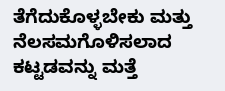ತೆಗೆದುಕೊಳ್ಳಬೇಕು ಮತ್ತು ನೆಲಸಮಗೊಳಿಸಲಾದ ಕಟ್ಟಡವನ್ನು ಮತ್ತೆ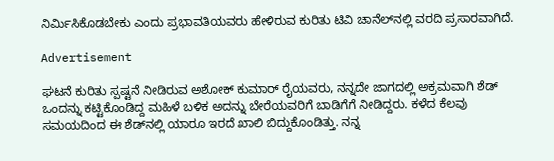ನಿರ್ಮಿಸಿಕೊಡಬೇಕು ಎಂದು ಪ್ರಭಾವತಿಯವರು ಹೇಳಿರುವ ಕುರಿತು ಟಿವಿ ಚಾನೆಲ್‌ನಲ್ಲಿ ವರದಿ ಪ್ರಸಾರವಾಗಿದೆ.

Advertisement

ಘಟನೆ ಕುರಿತು ಸ್ಪಷ್ಟನೆ ನೀಡಿರುವ ಅಶೋಕ್ ಕುಮಾರ್ ರೈಯವರು, ನನ್ನದೇ ಜಾಗದಲ್ಲಿ ಅಕ್ರಮವಾಗಿ ಶೆಡ್ ಒಂದನ್ನು ಕಟ್ಟಿಕೊಂಡಿದ್ದ ಮಹಿಳೆ ಬಳಿಕ ಅದನ್ನು ಬೇರೆಯವರಿಗೆ ಬಾಡಿಗೆಗೆ ನೀಡಿದ್ದರು. ಕಳೆದ ಕೆಲವು ಸಮಯದಿಂದ ಈ ಶೆಡ್‌ನಲ್ಲಿ ಯಾರೂ ಇರದೆ ಖಾಲಿ ಬಿದ್ದುಕೊಂಡಿತ್ತು. ನನ್ನ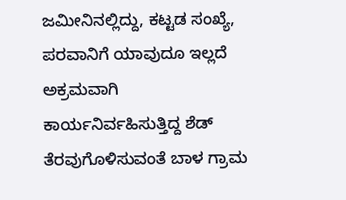ಜಮೀನಿನಲ್ಲಿದ್ದು, ಕಟ್ಟಡ ಸಂಖ್ಯೆ, ಪರವಾನಿಗೆ ಯಾವುದೂ ಇಲ್ಲದೆ ಅಕ್ರಮವಾಗಿ ಕಾರ್ಯನಿರ್ವಹಿಸುತ್ತಿದ್ದ ಶೆಡ್ ತೆರವುಗೊಳಿಸುವಂತೆ ಬಾಳ ಗ್ರಾಮ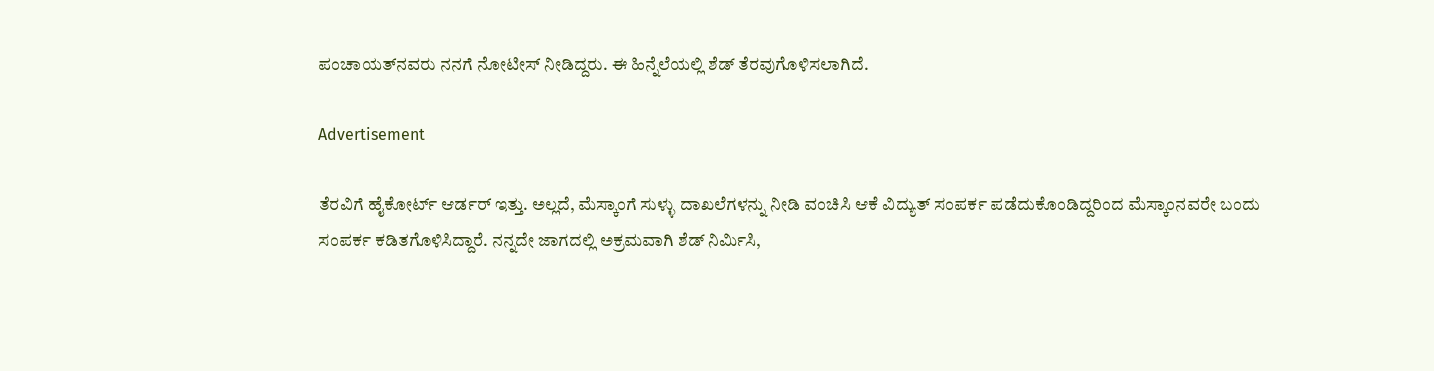ಪಂಚಾಯತ್‌ನವರು ನನಗೆ ನೋಟೀಸ್ ನೀಡಿದ್ದರು. ಈ ಹಿನ್ನೆಲೆಯಲ್ಲಿ ಶೆಡ್ ತೆರವುಗೊಳಿಸಲಾಗಿದೆ.

Advertisement

ತೆರವಿಗೆ ಹೈಕೋರ್ಟ್ ಆರ್ಡರ್ ಇತ್ತು. ಅಲ್ಲದೆ, ಮೆಸ್ಕಾಂಗೆ ಸುಳ್ಳು ದಾಖಲೆಗಳನ್ನು ನೀಡಿ ವಂಚಿಸಿ ಆಕೆ ವಿದ್ಯುತ್ ಸಂಪರ್ಕ ಪಡೆದುಕೊಂಡಿದ್ದರಿಂದ ಮೆಸ್ಕಾಂನವರೇ ಬಂದು ಸಂಪರ್ಕ ಕಡಿತಗೊಳಿಸಿದ್ದಾರೆ. ನನ್ನದೇ ಜಾಗದಲ್ಲಿ ಅಕ್ರಮವಾಗಿ ಶೆಡ್ ನಿರ್ಮಿಸಿ,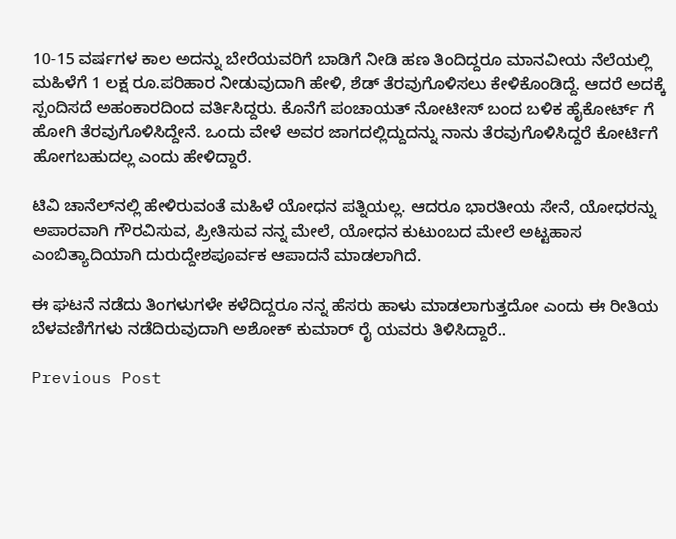10-15 ವರ್ಷಗಳ ಕಾಲ ಅದನ್ನು ಬೇರೆಯವರಿಗೆ ಬಾಡಿಗೆ ನೀಡಿ ಹಣ ತಿಂದಿದ್ದರೂ ಮಾನವೀಯ ನೆಲೆಯಲ್ಲಿ ಮಹಿಳೆಗೆ 1 ಲಕ್ಷ ರೂ.ಪರಿಹಾರ ನೀಡುವುದಾಗಿ ಹೇಳಿ, ಶೆಡ್ ತೆರವುಗೊಳಿಸಲು ಕೇಳಿಕೊಂಡಿದ್ದೆ. ಆದರೆ ಅದಕ್ಕೆ ಸ್ಪಂದಿಸದೆ ಅಹಂಕಾರದಿಂದ ವರ್ತಿಸಿದ್ದರು. ಕೊನೆಗೆ ಪಂಚಾಯತ್ ನೋಟೀಸ್ ಬಂದ ಬಳಿಕ ಹೈಕೋರ್ಟ್ ಗೆ ಹೋಗಿ ತೆರವುಗೊಳಿಸಿದ್ದೇನೆ. ಒಂದು ವೇಳೆ ಅವರ ಜಾಗದಲ್ಲಿದ್ದುದನ್ನು ನಾನು ತೆರವುಗೊಳಿಸಿದ್ದರೆ ಕೋರ್ಟಿಗೆ ಹೋಗಬಹುದಲ್ಲ ಎಂದು ಹೇಳಿದ್ದಾರೆ.

ಟಿವಿ ಚಾನೆಲ್‌ನಲ್ಲಿ ಹೇಳಿರುವಂತೆ ಮಹಿಳೆ ಯೋಧನ ಪತ್ನಿಯಲ್ಲ. ಆದರೂ ಭಾರತೀಯ ಸೇನೆ, ಯೋಧರನ್ನು ಅಪಾರವಾಗಿ ಗೌರವಿಸುವ, ಪ್ರೀತಿಸುವ ನನ್ನ ಮೇಲೆ, ಯೋಧನ ಕುಟುಂಬದ ಮೇಲೆ ಅಟ್ಟಹಾಸ ಎಂಬಿತ್ಯಾದಿಯಾಗಿ ದುರುದ್ದೇಶಪೂರ್ವಕ ಆಪಾದನೆ ಮಾಡಲಾಗಿದೆ.

ಈ ಘಟನೆ ನಡೆದು ತಿಂಗಳುಗಳೇ ಕಳೆದಿದ್ದರೂ ನನ್ನ ಹೆಸರು ಹಾಳು ಮಾಡಲಾಗುತ್ತದೋ ಎಂದು ಈ ರೀತಿಯ ಬೆಳವಣಿಗೆಗಳು ನಡೆದಿರುವುದಾಗಿ ಅಶೋಕ್ ಕುಮಾರ್ ರೈ ಯವರು ತಿಳಿಸಿದ್ದಾರೆ..

Previous Post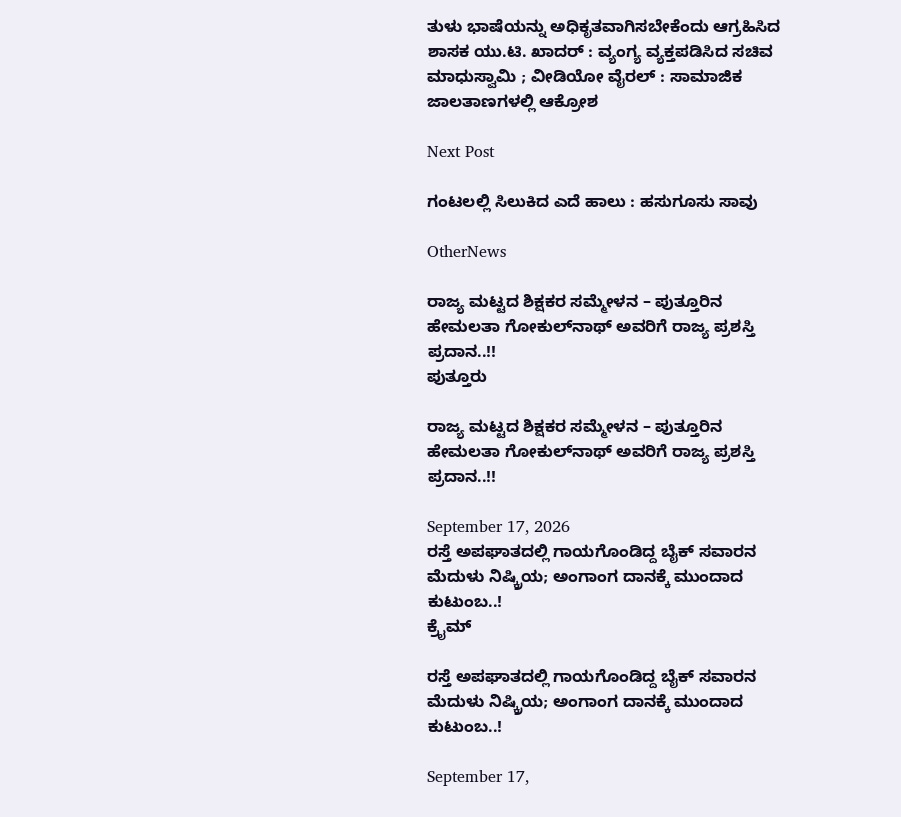ತುಳು ಭಾಷೆಯನ್ನು ಅಧಿಕೃತವಾಗಿಸಬೇಕೆಂದು ಆಗ್ರಹಿಸಿದ ಶಾಸಕ ಯು.ಟಿ. ಖಾದರ್ : ವ್ಯಂಗ್ಯ ವ್ಯಕ್ತಪಡಿಸಿದ ಸಚಿವ ಮಾಧುಸ್ವಾಮಿ ; ವೀಡಿಯೋ ವೈರಲ್ : ಸಾಮಾಜಿಕ ಜಾಲತಾಣಗಳಲ್ಲಿ ಆಕ್ರೋಶ

Next Post

ಗಂಟಲಲ್ಲಿ ಸಿಲುಕಿದ ಎದೆ ಹಾಲು : ಹಸುಗೂಸು ಸಾವು

OtherNews

ರಾಜ್ಯ ಮಟ್ಟದ ಶಿಕ್ಷಕರ ಸಮ್ಮೇಳನ – ಪುತ್ತೂರಿನ ಹೇಮಲತಾ ಗೋಕುಲ್‌ನಾಥ್‌ ಅವರಿಗೆ ರಾಜ್ಯ ಪ್ರಶಸ್ತಿ ಪ್ರದಾನ..!!
ಪುತ್ತೂರು

ರಾಜ್ಯ ಮಟ್ಟದ ಶಿಕ್ಷಕರ ಸಮ್ಮೇಳನ – ಪುತ್ತೂರಿನ ಹೇಮಲತಾ ಗೋಕುಲ್‌ನಾಥ್‌ ಅವರಿಗೆ ರಾಜ್ಯ ಪ್ರಶಸ್ತಿ ಪ್ರದಾನ..!!

September 17, 2026
ರಸ್ತೆ ಅಪಘಾತದಲ್ಲಿ ಗಾಯಗೊಂಡಿದ್ದ ಬೈಕ್‌ ಸವಾರನ ಮೆದುಳು ನಿಷ್ಕ್ರಿಯ; ಅಂಗಾಂಗ ದಾನಕ್ಕೆ ಮುಂದಾದ ಕುಟುಂಬ..!
ಕ್ರೈಮ್

ರಸ್ತೆ ಅಪಘಾತದಲ್ಲಿ ಗಾಯಗೊಂಡಿದ್ದ ಬೈಕ್‌ ಸವಾರನ ಮೆದುಳು ನಿಷ್ಕ್ರಿಯ; ಅಂಗಾಂಗ ದಾನಕ್ಕೆ ಮುಂದಾದ ಕುಟುಂಬ..!

September 17,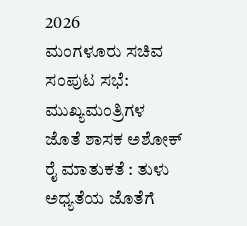2026
ಮಂಗಳೂರು ಸಚಿವ ಸಂಪುಟ ಸಭೆ: ಮುಖ್ಯಮಂತ್ರಿಗಳ ಜೊತೆ ಶಾಸಕ ಅಶೋಕ್ ರೈ ಮಾತುಕತೆ : ತುಳು ಅಧ್ಯತೆಯ ಜೊತೆಗೆ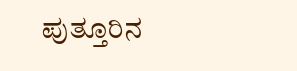ಪುತ್ತೂರಿನ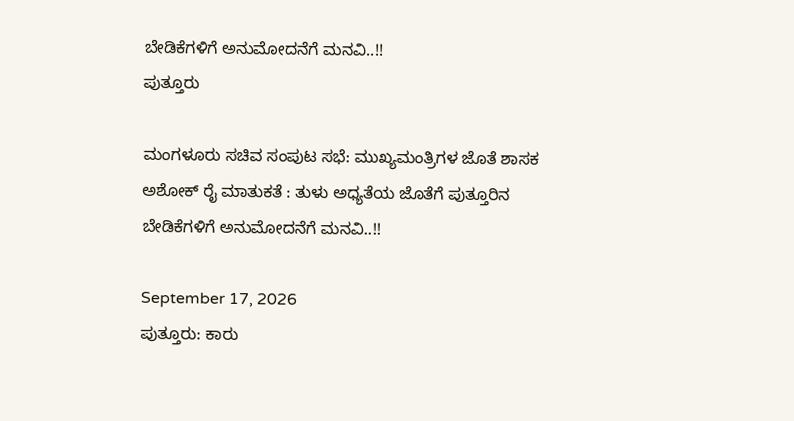ಬೇಡಿಕೆಗಳಿಗೆ ಅನುಮೋದನೆಗೆ ಮನವಿ..!!
ಪುತ್ತೂರು

ಮಂಗಳೂರು ಸಚಿವ ಸಂಪುಟ ಸಭೆ: ಮುಖ್ಯಮಂತ್ರಿಗಳ ಜೊತೆ ಶಾಸಕ ಅಶೋಕ್ ರೈ ಮಾತುಕತೆ : ತುಳು ಅಧ್ಯತೆಯ ಜೊತೆಗೆ ಪುತ್ತೂರಿನ ಬೇಡಿಕೆಗಳಿಗೆ ಅನುಮೋದನೆಗೆ ಮನವಿ..!!

September 17, 2026
ಪುತ್ತೂರು: ಕಾರು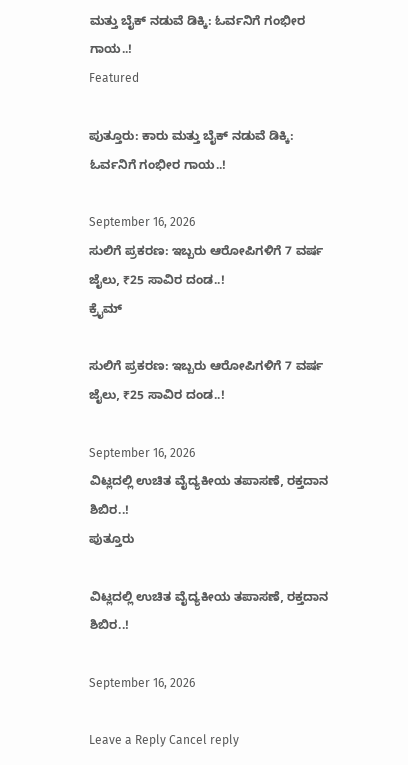ಮತ್ತು ಬೈಕ್ ನಡುವೆ ಡಿಕ್ಕಿ: ಓರ್ವನಿಗೆ ಗಂಭೀರ ಗಾಯ..!
Featured

ಪುತ್ತೂರು: ಕಾರು ಮತ್ತು ಬೈಕ್ ನಡುವೆ ಡಿಕ್ಕಿ: ಓರ್ವನಿಗೆ ಗಂಭೀರ ಗಾಯ..!

September 16, 2026
ಸುಲಿಗೆ ಪ್ರಕರಣ: ಇಬ್ಬರು ಆರೋಪಿಗಳಿಗೆ 7 ವರ್ಷ ಜೈಲು, ₹25 ಸಾವಿರ ದಂಡ..!
ಕ್ರೈಮ್

ಸುಲಿಗೆ ಪ್ರಕರಣ: ಇಬ್ಬರು ಆರೋಪಿಗಳಿಗೆ 7 ವರ್ಷ ಜೈಲು, ₹25 ಸಾವಿರ ದಂಡ..!

September 16, 2026
ವಿಟ್ಲದಲ್ಲಿ ಉಚಿತ ವೈದ್ಯಕೀಯ ತಪಾಸಣೆ, ರಕ್ತದಾನ ಶಿಬಿರ..!
ಪುತ್ತೂರು

ವಿಟ್ಲದಲ್ಲಿ ಉಚಿತ ವೈದ್ಯಕೀಯ ತಪಾಸಣೆ, ರಕ್ತದಾನ ಶಿಬಿರ..!

September 16, 2026

Leave a Reply Cancel reply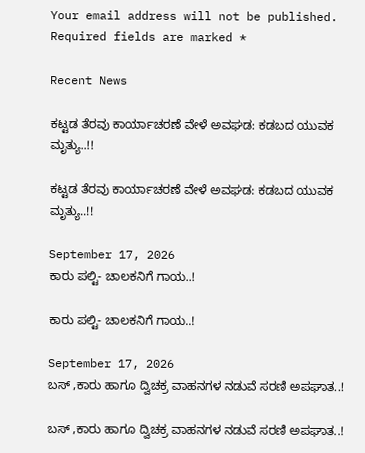Your email address will not be published. Required fields are marked *

Recent News

ಕಟ್ಟಡ ತೆರವು ಕಾರ್ಯಾಚರಣೆ ವೇಳೆ ಅವಘಡ: ಕಡಬದ ಯುವಕ ಮೃತ್ಯು..!!

ಕಟ್ಟಡ ತೆರವು ಕಾರ್ಯಾಚರಣೆ ವೇಳೆ ಅವಘಡ: ಕಡಬದ ಯುವಕ ಮೃತ್ಯು..!!

September 17, 2026
ಕಾರು ಪಲ್ಟಿ- ಚಾಲಕನಿಗೆ ಗಾಯ..!

ಕಾರು ಪಲ್ಟಿ- ಚಾಲಕನಿಗೆ ಗಾಯ..!

September 17, 2026
ಬಸ್ ,ಕಾರು ಹಾಗೂ ದ್ವಿಚಕ್ರ ವಾಹನಗಳ ನಡುವೆ ಸರಣಿ ಅಪಘಾತ..!

ಬಸ್ ,ಕಾರು ಹಾಗೂ ದ್ವಿಚಕ್ರ ವಾಹನಗಳ ನಡುವೆ ಸರಣಿ ಅಪಘಾತ..!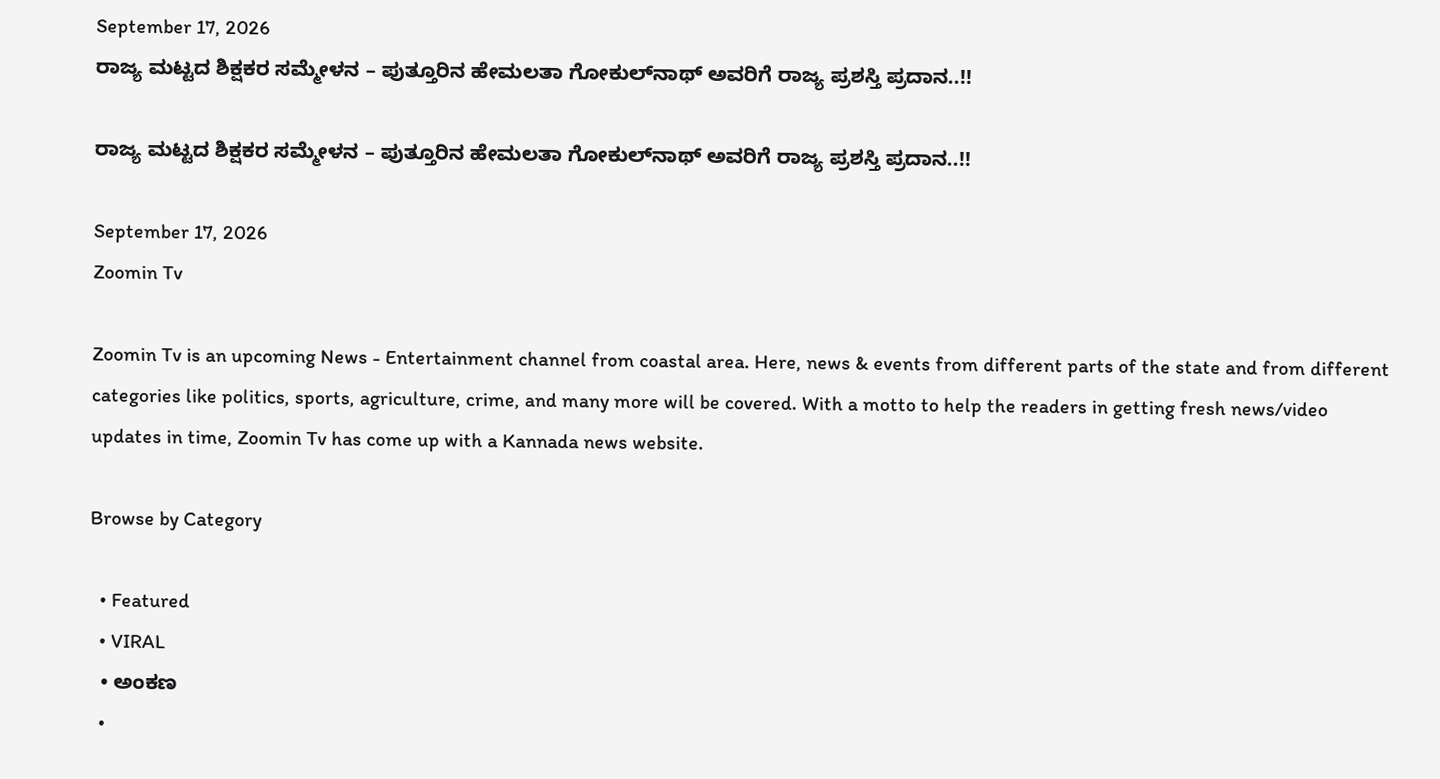September 17, 2026
ರಾಜ್ಯ ಮಟ್ಟದ ಶಿಕ್ಷಕರ ಸಮ್ಮೇಳನ – ಪುತ್ತೂರಿನ ಹೇಮಲತಾ ಗೋಕುಲ್‌ನಾಥ್‌ ಅವರಿಗೆ ರಾಜ್ಯ ಪ್ರಶಸ್ತಿ ಪ್ರದಾನ..!!

ರಾಜ್ಯ ಮಟ್ಟದ ಶಿಕ್ಷಕರ ಸಮ್ಮೇಳನ – ಪುತ್ತೂರಿನ ಹೇಮಲತಾ ಗೋಕುಲ್‌ನಾಥ್‌ ಅವರಿಗೆ ರಾಜ್ಯ ಪ್ರಶಸ್ತಿ ಪ್ರದಾನ..!!

September 17, 2026
Zoomin Tv

Zoomin Tv is an upcoming News - Entertainment channel from coastal area. Here, news & events from different parts of the state and from different categories like politics, sports, agriculture, crime, and many more will be covered. With a motto to help the readers in getting fresh news/video updates in time, Zoomin Tv has come up with a Kannada news website.

Browse by Category

  • Featured
  • VIRAL
  • ಅಂಕಣ
  •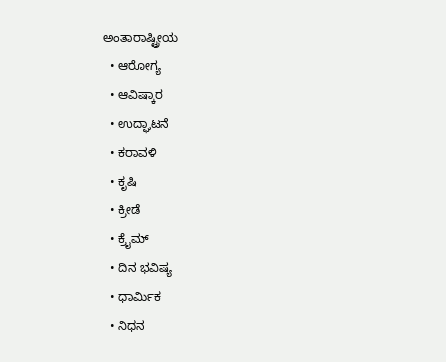ಅಂತಾರಾಷ್ಟ್ರೀಯ
  • ಆರೋಗ್ಯ
  • ಆವಿಷ್ಕಾರ
  • ಉದ್ಘಾಟನೆ
  • ಕರಾವಳಿ
  • ಕೃಷಿ
  • ಕ್ರೀಡೆ
  • ಕ್ರೈಮ್
  • ದಿನ ಭವಿಷ್ಯ
  • ಧಾರ್ಮಿಕ
  • ನಿಧನ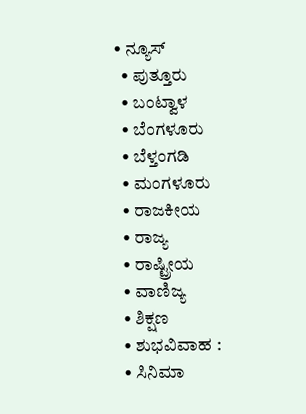• ನ್ಯೂಸ್
  • ಪುತ್ತೂರು
  • ಬಂಟ್ವಾಳ
  • ಬೆಂಗಳೂರು
  • ಬೆಳ್ತಂಗಡಿ
  • ಮಂಗಳೂರು
  • ರಾಜಕೀಯ
  • ರಾಜ್ಯ
  • ರಾಷ್ಟ್ರೀಯ
  • ವಾಣಿಜ್ಯ
  • ಶಿಕ್ಷಣ
  • ಶುಭವಿವಾಹ :
  • ಸಿನಿಮಾ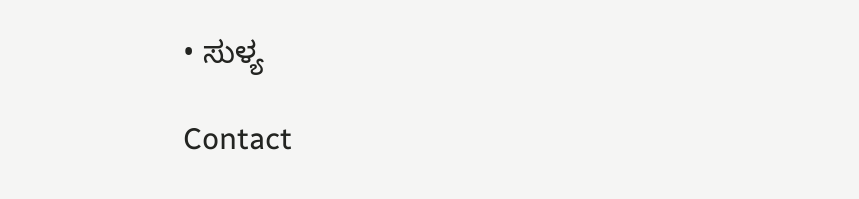• ಸುಳ್ಯ

Contact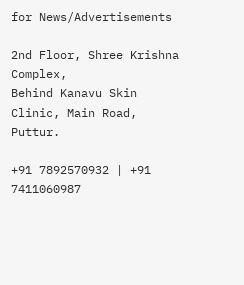for News/Advertisements

2nd Floor, Shree Krishna Complex,
Behind Kanavu Skin Clinic, Main Road, Puttur.

+91 7892570932 | +91 7411060987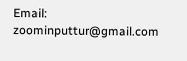Email: zoominputtur@gmail.com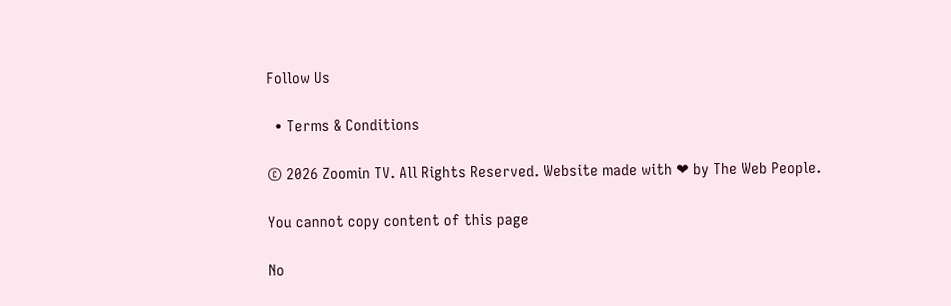Follow Us

  • Terms & Conditions

© 2026 Zoomin TV. All Rights Reserved. Website made with ❤ by The Web People.

You cannot copy content of this page

No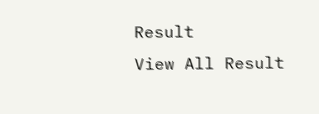Result
View All Result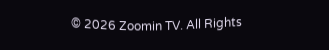© 2026 Zoomin TV. All Rights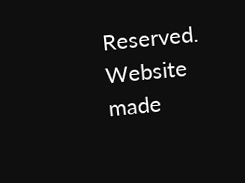Reserved. Website made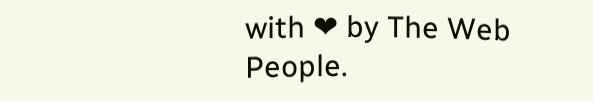with ❤ by The Web People.